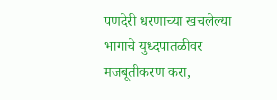पणदेरी धरणाच्या खचलेल्या भागाचे युध्दपातळीवर मजबूतीकरण करा,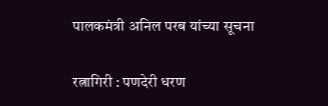पालकमंत्री अनिल परब यांच्या सूचना

रत्नागिरी : पणदेरी धरण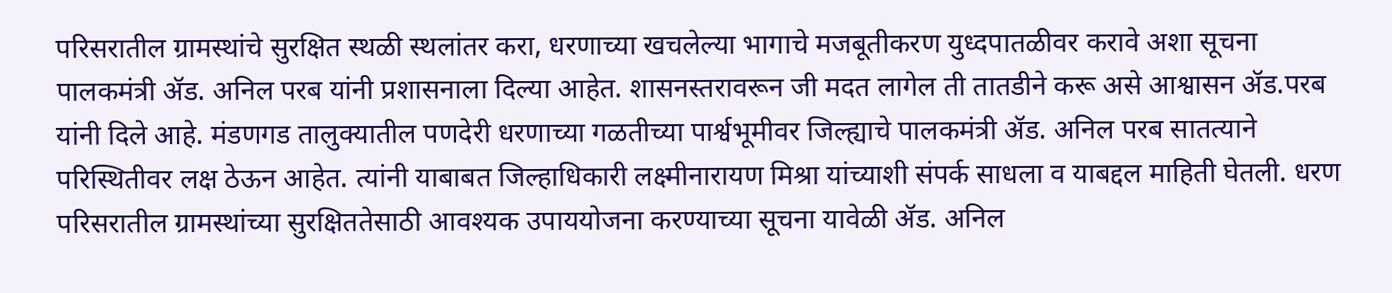परिसरातील ग्रामस्थांचे सुरक्षित स्थळी स्थलांतर करा, धरणाच्या खचलेल्या भागाचे मजबूतीकरण युध्दपातळीवर करावे अशा सूचना पालकमंत्री ॲड. अनिल परब यांनी प्रशासनाला दिल्या आहेत. शासनस्तरावरून जी मदत लागेल ती तातडीने करू असे आश्वासन ॲड.परब यांनी दिले आहे. मंडणगड तालुक्यातील पणदेरी धरणाच्या गळतीच्या पार्श्वभूमीवर जिल्ह्याचे पालकमंत्री ॲड. अनिल परब सातत्याने परिस्थितीवर लक्ष ठेऊन आहेत. त्यांनी याबाबत जिल्हाधिकारी लक्ष्मीनारायण मिश्रा यांच्याशी संपर्क साधला व याबद्दल माहिती घेतली. धरण परिसरातील ग्रामस्थांच्या सुरक्षिततेसाठी आवश्यक उपाययोजना करण्याच्या सूचना यावेळी ॲड. अनिल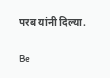परब यांनी दिल्या.

Be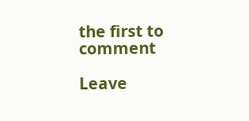the first to comment

Leave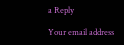a Reply

Your email address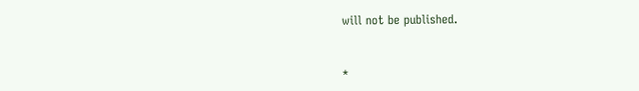will not be published.


*